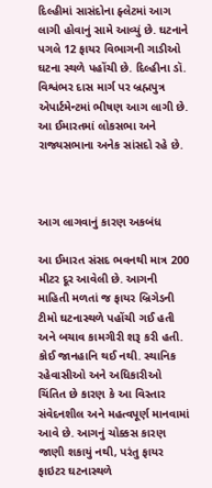દિલ્હીમાં સાસંદોના ફ્લેટમાં આગ લાગી હોવાનું સામે આવ્યું છે. ઘટનાને પગલે 12 ફાયર વિભાગની ગાડીઓ ઘટના સ્થળે પહોંચી છે. દિલ્હીના ડૉ. વિશ્વંભર દાસ માર્ગ પર બ્રહ્મપુત્ર એપાર્ટમેન્ટમાં ભીષણ આગ લાગી છે. આ ઈમારતમાં લોકસભા અને રાજ્યસભાના અનેક સાંસદો રહે છે.



આગ લાગવાનું કારણ અકબંધ

આ ઈમારત સંસદ ભવનથી માત્ર 200 મીટર દૂર આવેલી છે. આગની માહિતી મળતાં જ ફાયર બ્રિગેડની ટીમો ઘટનાસ્થળે પહોંચી ગઈ હતી અને બચાવ કામગીરી શરૂ કરી હતી. કોઈ જાનહાનિ થઈ નથી. સ્થાનિક રહેવાસીઓ અને અધિકારીઓ ચિંતિત છે કારણ કે આ વિસ્તાર સંવેદનશીલ અને મહત્વપૂર્ણ માનવામાં આવે છે. આગનું ચોક્કસ કારણ જાણી શકાયું નથી, પરંતુ ફાયર ફાઇટર ઘટનાસ્થળે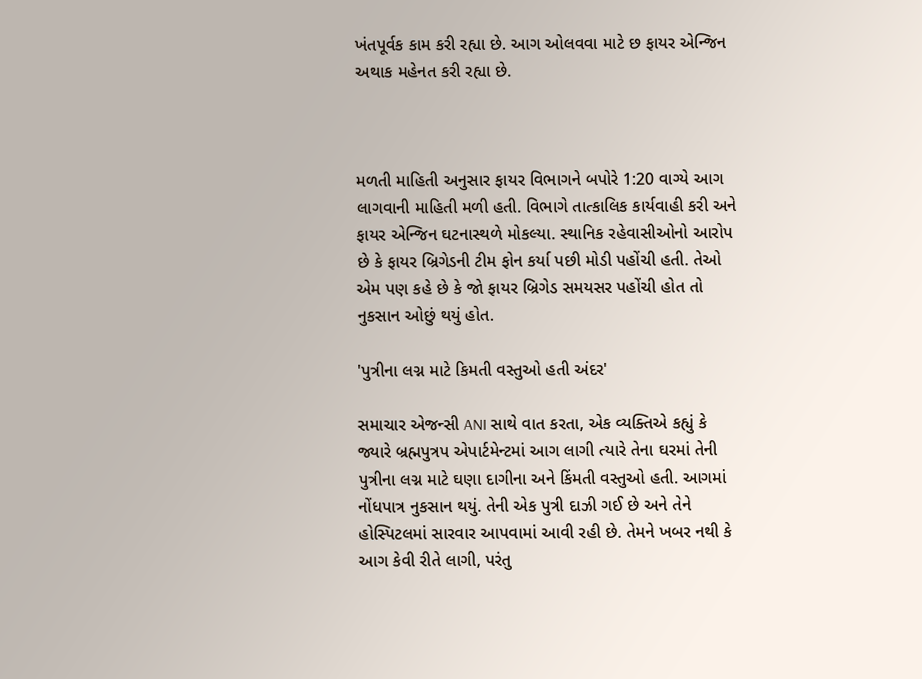ખંતપૂર્વક કામ કરી રહ્યા છે. આગ ઓલવવા માટે છ ફાયર એન્જિન અથાક મહેનત કરી રહ્યા છે.



મળતી માહિતી અનુસાર ફાયર વિભાગને બપોરે 1:20 વાગ્યે આગ લાગવાની માહિતી મળી હતી. વિભાગે તાત્કાલિક કાર્યવાહી કરી અને ફાયર એન્જિન ઘટનાસ્થળે મોકલ્યા. સ્થાનિક રહેવાસીઓનો આરોપ છે કે ફાયર બ્રિગેડની ટીમ ફોન કર્યા પછી મોડી પહોંચી હતી. તેઓ એમ પણ કહે છે કે જો ફાયર બ્રિગેડ સમયસર પહોંચી હોત તો નુકસાન ઓછું થયું હોત.

'પુત્રીના લગ્ન માટે કિમતી વસ્તુઓ હતી અંદર'

સમાચાર એજન્સી ANI સાથે વાત કરતા, એક વ્યક્તિએ કહ્યું કે જ્યારે બ્રહ્મપુત્રપ એપાર્ટમેન્ટમાં આગ લાગી ત્યારે તેના ઘરમાં તેની પુત્રીના લગ્ન માટે ઘણા દાગીના અને કિંમતી વસ્તુઓ હતી. આગમાં નોંધપાત્ર નુકસાન થયું. તેની એક પુત્રી દાઝી ગઈ છે અને તેને હોસ્પિટલમાં સારવાર આપવામાં આવી રહી છે. તેમને ખબર નથી કે આગ કેવી રીતે લાગી, પરંતુ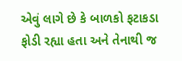એવું લાગે છે કે બાળકો ફટાકડા ફોડી રહ્યા હતા અને તેનાથી જ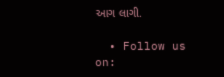આગ લાગી.

  • Follow us on: